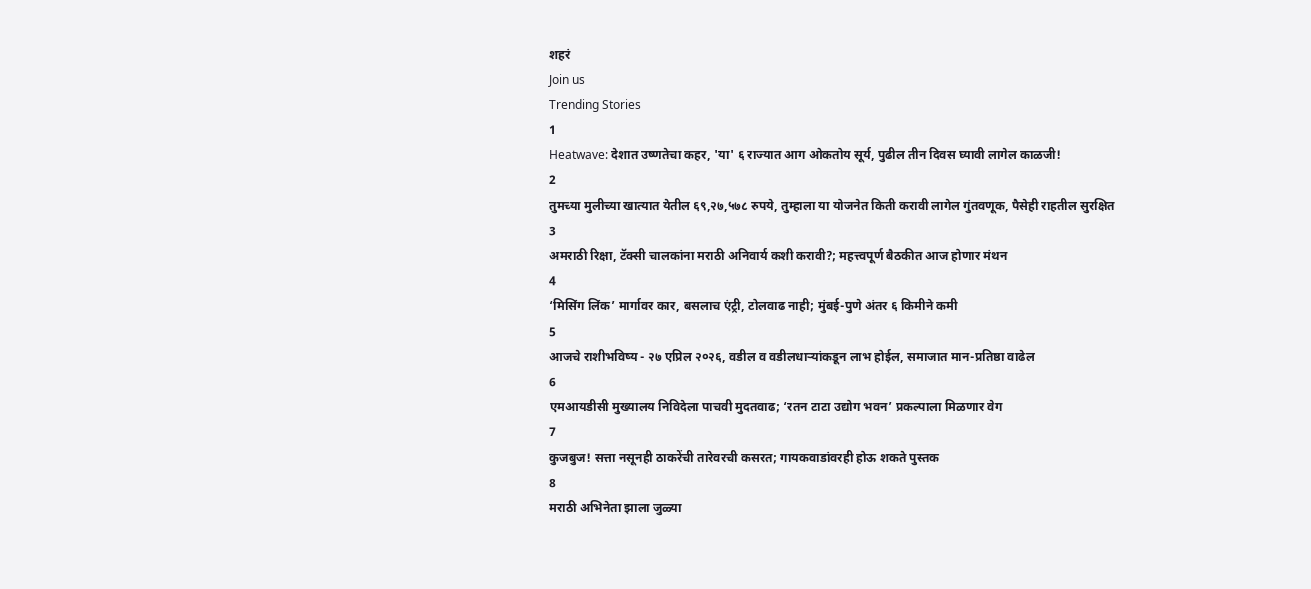शहरं
Join us
Trending Stories
1
Heatwave: देशात उष्णतेचा कहर, 'या' ६ राज्यात आग ओकतोय सूर्य, पुढील तीन दिवस घ्यावी लागेल काळजी!
2
तुमच्या मुलीच्या खात्यात येतील ६९,२७,५७८ रुपये, तुम्हाला या योजनेत किती करावी लागेल गुंतवणूक, पैसेही राहतील सुरक्षित
3
अमराठी रिक्षा, टॅक्सी चालकांना मराठी अनिवार्य कशी करावी?; महत्त्वपूर्ण बैठकीत आज होणार मंथन
4
‘मिसिंग लिंक’ मार्गावर कार, बसलाच एंट्री, टोलवाढ नाही; मुंबई-पुणे अंतर ६ किमीने कमी
5
आजचे राशीभविष्य - २७ एप्रिल २०२६, वडील व वडीलधार्‍यांकडून लाभ होईल, समाजात मान-प्रतिष्ठा वाढेल
6
एमआयडीसी मुख्यालय निविदेला पाचवी मुदतवाढ; ‘रतन टाटा उद्योग भवन’ प्रकल्पाला मिळणार वेग
7
कुजबुज! सत्ता नसूनही ठाकरेंची तारेवरची कसरत; गायकवाडांवरही होऊ शकते पुस्तक
8
मराठी अभिनेता झाला जुळ्या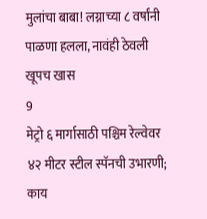मुलांचा बाबा! लग्नाच्या ८ वर्षांनी पाळणा हलला, नावंही ठेवली खूपच खास
9
मेट्रो ६ मार्गासाठी पश्चिम रेल्वेवर ४२ मीटर स्टील स्पॅनची उभारणी; काय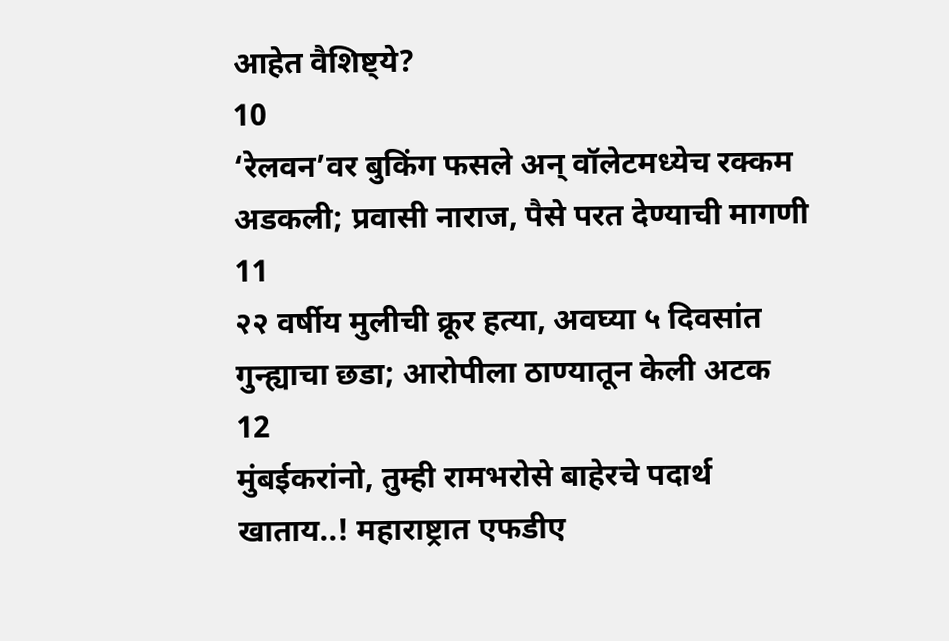आहेत वैशिष्ट्ये?
10
‘रेलवन’वर बुकिंग फसले अन् वॉलेटमध्येच रक्कम अडकली; प्रवासी नाराज, पैसे परत देण्याची मागणी
11
२२ वर्षीय मुलीची क्रूर हत्या, अवघ्या ५ दिवसांत गुन्ह्याचा छडा; आरोपीला ठाण्यातून केली अटक
12
मुंबईकरांनो, तुम्ही रामभरोसे बाहेरचे पदार्थ खाताय..! महाराष्ट्रात एफडीए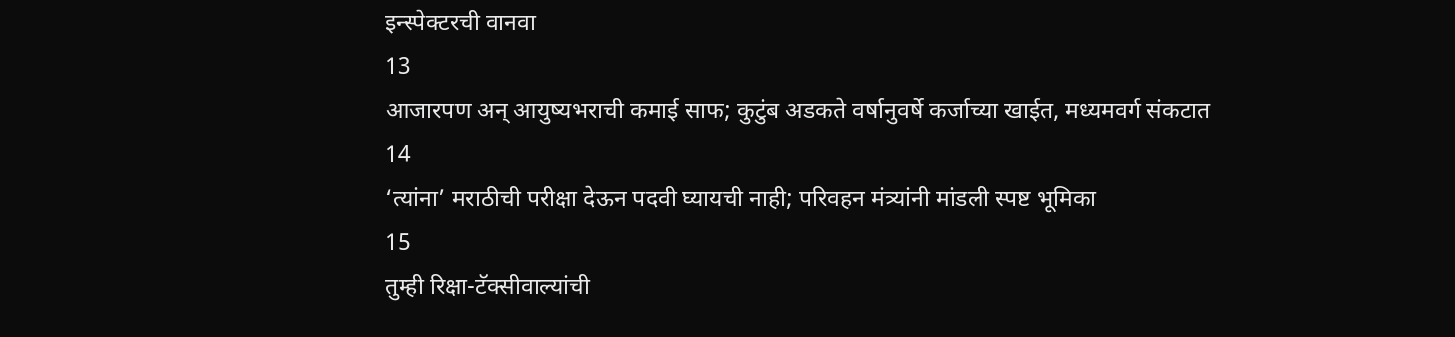इन्स्पेक्टरची वानवा
13
आजारपण अन् आयुष्यभराची कमाई साफ; कुटुंब अडकते वर्षानुवर्षे कर्जाच्या खाईत, मध्यमवर्ग संकटात
14
‘त्यांना’ मराठीची परीक्षा देऊन पदवी घ्यायची नाही; परिवहन मंत्र्यांनी मांडली स्पष्ट भूमिका
15
तुम्ही रिक्षा-टॅक्सीवाल्यांची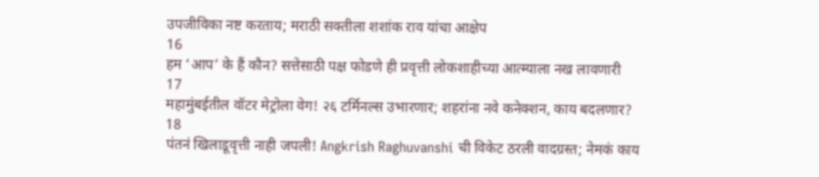उपजीविका नष्ट करताय; मराठी सक्तीला शशांक राव यांचा आक्षेप
16
हम ‘आप’ के हैं कौन? सत्तेसाठी पक्ष फोडणे ही प्रवृत्ती लोकशाहीच्या आत्म्याला नख लावणारी
17
महामुंबईतील वॉटर मेट्रोला वेग! २६ टर्मिनल्स उभारणार; शहरांना नवे कनेक्शन, काय बदलणार?
18
पंतनं खिलाडूवृत्ती नाही जपली! Angkrish Raghuvanshi ची विकेट ठरली वादग्रस्त; नेमकं काय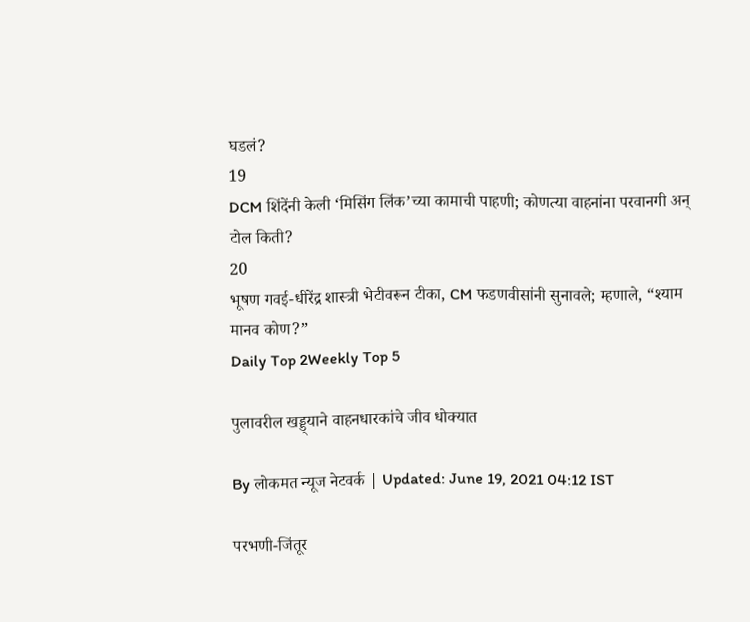घडलं?
19
DCM शिंदेंनी केली ‘मिसिंग लिंक’च्या कामाची पाहणी; कोणत्या वाहनांना परवानगी अन् टोल किती?
20
भूषण गवई-धीरेंद्र शास्त्री भेटीवरून टीका, CM फडणवीसांनी सुनावले; म्हणाले, “श्याम मानव कोण?”
Daily Top 2Weekly Top 5

पुलावरील खड्ड्याने वाहनधारकांचे जीव धोक्यात

By लोकमत न्यूज नेटवर्क | Updated: June 19, 2021 04:12 IST

परभणी-जिंतूर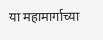या महामार्गाच्या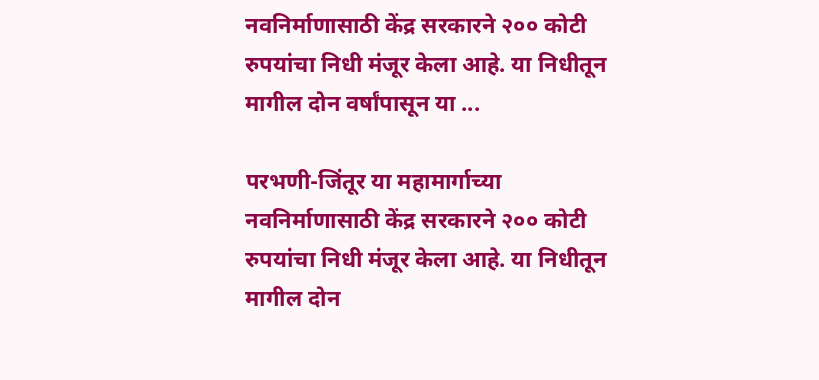नवनिर्माणासाठी केंद्र सरकारने २०० कोटी रुपयांचा निधी मंजूर केला आहे. या निधीतून मागील दोन वर्षांपासून या ...

परभणी-जिंतूर या महामार्गाच्या नवनिर्माणासाठी केंद्र सरकारने २०० कोटी रुपयांचा निधी मंजूर केला आहे. या निधीतून मागील दोन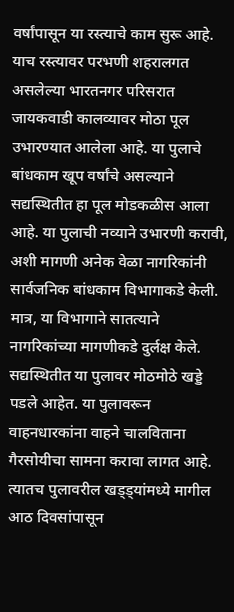वर्षांपासून या रस्त्याचे काम सुरू आहे. याच रस्त्यावर परभणी शहरालगत असलेल्या भारतनगर परिसरात जायकवाडी कालव्यावर मोठा पूल उभारण्यात आलेला आहे. या पुलाचे बांधकाम खूप वर्षांचे असल्याने सद्यस्थितीत हा पूल मोडकळीस आला आहे. या पुलाची नव्याने उभारणी करावी, अशी मागणी अनेक वेळा नागरिकांनी सार्वजनिक बांधकाम विभागाकडे केली. मात्र, या विभागाने सातत्याने नागरिकांच्या मागणीकडे दुर्लक्ष केले. सद्यस्थितीत या पुलावर मोठमोठे खड्डे पडले आहेत. या पुलावरून वाहनधारकांना वाहने चालविताना गैरसोयीचा सामना करावा लागत आहे. त्यातच पुलावरील खड्ड्यांमध्ये मागील आठ दिवसांपासून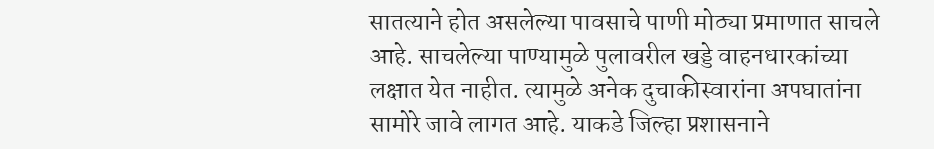सातत्याने होत असलेल्या पावसाचे पाणी मोठ्या प्रमाणात साचले आहे. साचलेल्या पाण्यामुळे पुलावरील खड्डे वाहनधारकांच्या लक्षात येत नाहीत. त्यामुळे अनेक दुचाकीस्वारांना अपघातांना सामोरे जावे लागत आहे. याकडे जिल्हा प्रशासनाने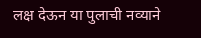लक्ष देऊन या पुलाची नव्याने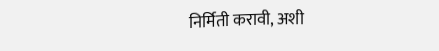निर्मिती करावी, अशी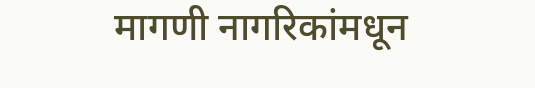मागणी नागरिकांमधून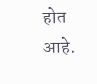होत आहे.